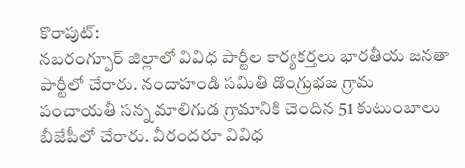కొరాపుట్:
నబరంగ్పూర్ జిల్లాలో వివిధ పార్టీల కార్యకర్తలు భారతీయ జనతా పార్టీలో చేరారు. నందాహండి సమితి డొంగ్రుభజ గ్రామ పంచాయతీ సన్న మాలిగుడ గ్రామానికి చెందిన 51 కుటుంబాలు బీజేపీలో చేరారు. వీరందరూ వివిధ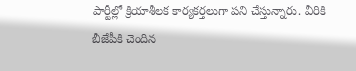పార్టీల్లో క్రియాశీలక కార్యకర్తలుగా పని చేస్తున్నారు. వీరికి బీజేపీకి చెందిన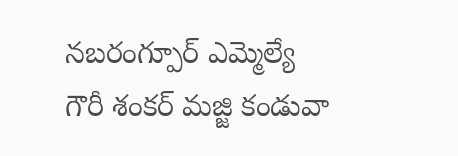నబరంగ్పూర్ ఎమ్మెల్యే గౌరీ శంకర్ మజ్జి కండువా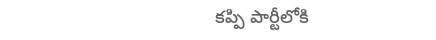కప్పి పార్టీలోకి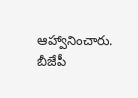ఆహ్వానించారు. బీజేపీ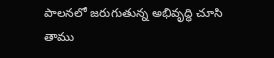పాలనలో జరుగుతున్న అభివృద్ధి చూసి తాము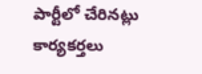పార్టీలో చేరినట్లు కార్యకర్తలు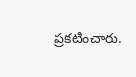ప్రకటించారు.